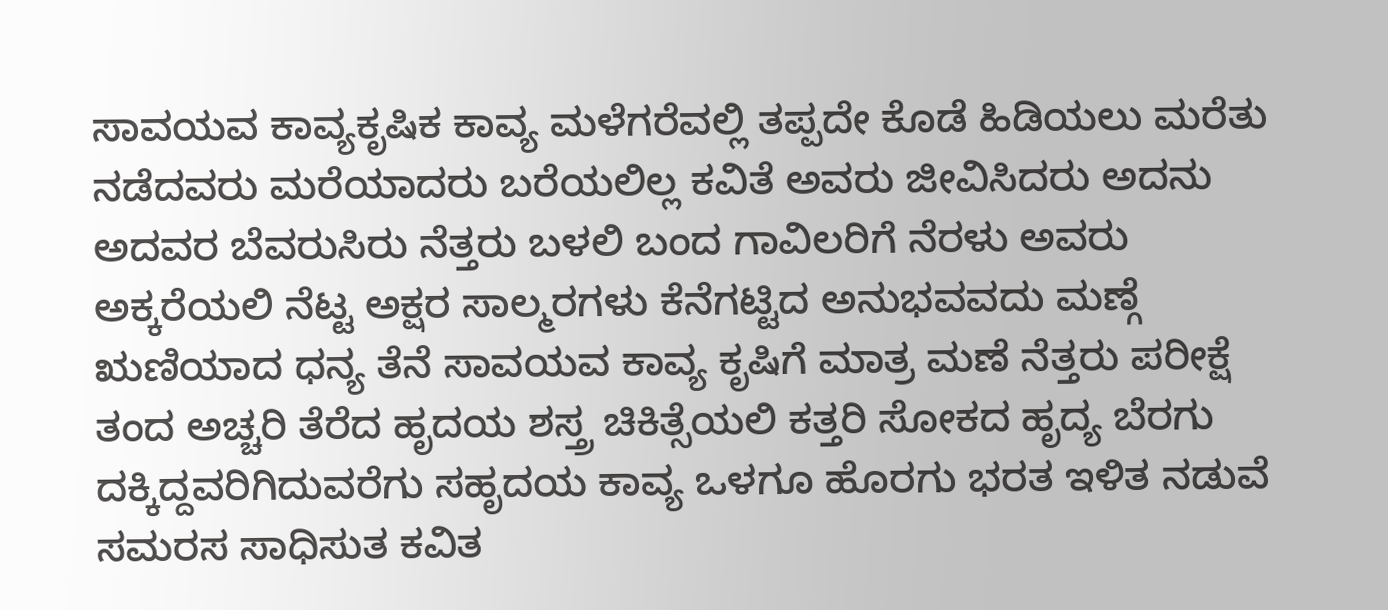ಸಾವಯವ ಕಾವ್ಯಕೃಷಿಕ ಕಾವ್ಯ ಮಳೆಗರೆವಲ್ಲಿ ತಪ್ಪದೇ ಕೊಡೆ ಹಿಡಿಯಲು ಮರೆತು ನಡೆದವರು ಮರೆಯಾದರು ಬರೆಯಲಿಲ್ಲ ಕವಿತೆ ಅವರು ಜೀವಿಸಿದರು ಅದನು ಅದವರ ಬೆವರುಸಿರು ನೆತ್ತರು ಬಳಲಿ ಬಂದ ಗಾವಿಲರಿಗೆ ನೆರಳು ಅವರು ಅಕ್ಕರೆಯಲಿ ನೆಟ್ಟ ಅಕ್ಷರ ಸಾಲ್ಮರಗಳು ಕೆನೆಗಟ್ಟಿದ ಅನುಭವವದು ಮಣ್ಗೆ ಋಣಿಯಾದ ಧನ್ಯ ತೆನೆ ಸಾವಯವ ಕಾವ್ಯ ಕೃಷಿಗೆ ಮಾತ್ರ ಮಣೆ ನೆತ್ತರು ಪರೀಕ್ಷೆ ತಂದ ಅಚ್ಚರಿ ತೆರೆದ ಹೃದಯ ಶಸ್ತ್ರ ಚಿಕಿತ್ಸೆಯಲಿ ಕತ್ತರಿ ಸೋಕದ ಹೃದ್ಯ ಬೆರಗು ದಕ್ಕಿದ್ದವರಿಗಿದುವರೆಗು ಸಹೃದಯ ಕಾವ್ಯ ಒಳಗೂ ಹೊರಗು ಭರತ ಇಳಿತ ನಡುವೆ ಸಮರಸ ಸಾಧಿಸುತ ಕವಿತ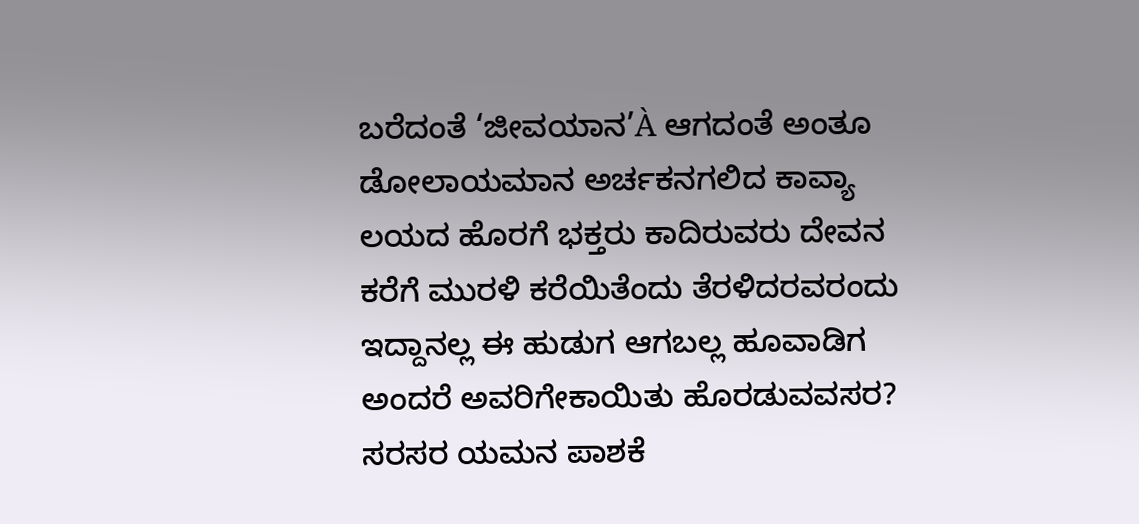ಬರೆದಂತೆ ‘ಜೀವಯಾನ’À ಆಗದಂತೆ ಅಂತೂ ಡೋಲಾಯಮಾನ ಅರ್ಚಕನಗಲಿದ ಕಾವ್ಯಾ ಲಯದ ಹೊರಗೆ ಭಕ್ತರು ಕಾದಿರುವರು ದೇವನ ಕರೆಗೆ ಮುರಳಿ ಕರೆಯಿತೆಂದು ತೆರಳಿದರವರಂದು ಇದ್ದಾನಲ್ಲ ಈ ಹುಡುಗ ಆಗಬಲ್ಲ ಹೂವಾಡಿಗ ಅಂದರೆ ಅವರಿಗೇಕಾಯಿತು ಹೊರಡುವವಸರ? ಸರಸರ ಯಮನ ಪಾಶಕೆ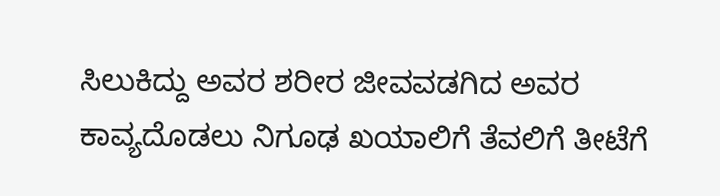ಸಿಲುಕಿದ್ದು ಅವರ ಶರೀರ ಜೀವವಡಗಿದ ಅವರ ಕಾವ್ಯದೊಡಲು ನಿಗೂಢ ಖಯಾಲಿಗೆ ತೆವಲಿಗೆ ತೀಟೆಗೆ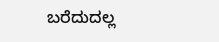ಬರೆದುದಲ್ಲ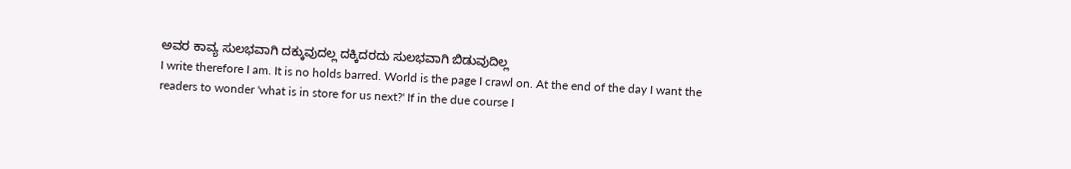ಅವರ ಕಾವ್ಯ ಸುಲಭವಾಗಿ ದಕ್ಕುವುದಲ್ಲ ದಕ್ಕಿದರದು ಸುಲಭವಾಗಿ ಬಿಡುವುದಿಲ್ಲ
I write therefore I am. It is no holds barred. World is the page I crawl on. At the end of the day I want the readers to wonder 'what is in store for us next?' If in the due course I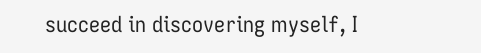succeed in discovering myself, I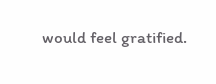would feel gratified.